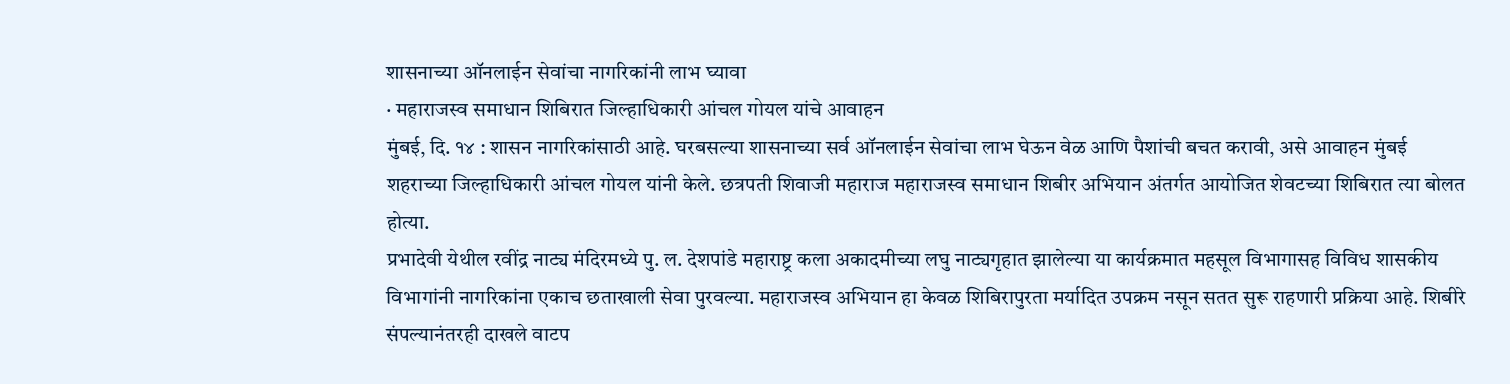शासनाच्या ऑनलाईन सेवांचा नागरिकांनी लाभ घ्यावा
· महाराजस्व समाधान शिबिरात जिल्हाधिकारी आंचल गोयल यांचे आवाहन
मुंबई, दि. १४ : शासन नागरिकांसाठी आहे. घरबसल्या शासनाच्या सर्व ऑनलाईन सेवांचा लाभ घेऊन वेळ आणि पैशांची बचत करावी, असे आवाहन मुंबई शहराच्या जिल्हाधिकारी आंचल गोयल यांनी केले. छत्रपती शिवाजी महाराज महाराजस्व समाधान शिबीर अभियान अंतर्गत आयोजित शेवटच्या शिबिरात त्या बोलत होत्या.
प्रभादेवी येथील रवींद्र नाट्य मंदिरमध्ये पु. ल. देशपांडे महाराष्ट्र कला अकादमीच्या लघु नाट्यगृहात झालेल्या या कार्यक्रमात महसूल विभागासह विविध शासकीय विभागांनी नागरिकांना एकाच छताखाली सेवा पुरवल्या. महाराजस्व अभियान हा केवळ शिबिरापुरता मर्यादित उपक्रम नसून सतत सुरू राहणारी प्रक्रिया आहे. शिबीरे संपल्यानंतरही दाखले वाटप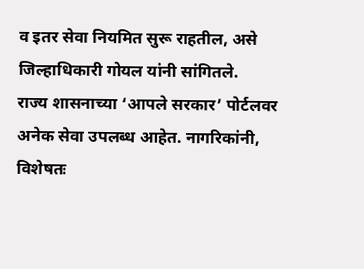व इतर सेवा नियमित सुरू राहतील, असे जिल्हाधिकारी गोयल यांनी सांगितले.
राज्य शासनाच्या ‘आपले सरकार’ पोर्टलवर अनेक सेवा उपलब्ध आहेत. नागरिकांनी, विशेषतः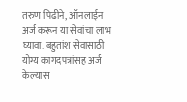तरुण पिढीने, ऑनलाईन अर्ज करून या सेवांचा लाभ घ्यावा. बहुतांश सेवासाठी योग्य कागदपत्रांसह अर्ज केल्यास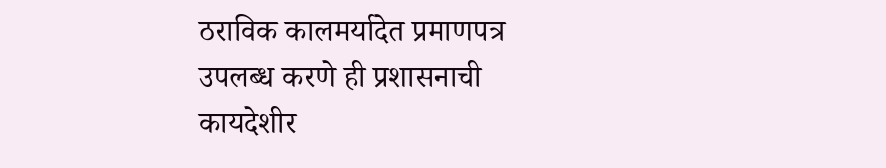ठराविक कालमर्यादेत प्रमाणपत्र उपलब्ध करणे ही प्रशासनाची कायदेशीर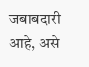जबाबदारी आहे, असे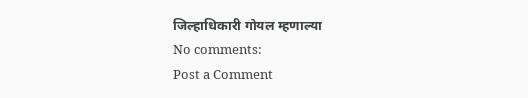जिल्हाधिकारी गोयल म्हणाल्या
No comments:
Post a Comment